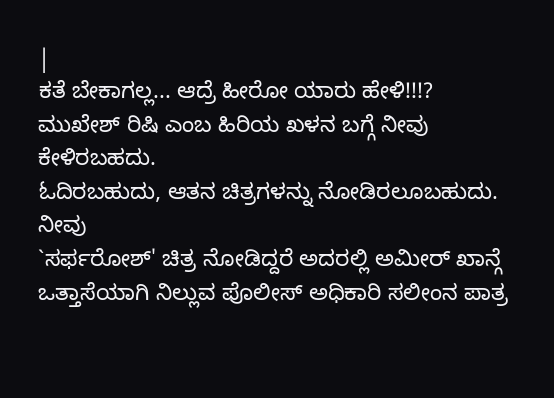|
ಕತೆ ಬೇಕಾಗಲ್ಲ... ಆದ್ರೆ ಹೀರೋ ಯಾರು ಹೇಳಿ!!!?
ಮುಖೇಶ್ ರಿಷಿ ಎಂಬ ಹಿರಿಯ ಖಳನ ಬಗ್ಗೆ ನೀವು ಕೇಳಿರಬಹದು.
ಓದಿರಬಹುದು, ಆತನ ಚಿತ್ರಗಳನ್ನು ನೋಡಿರಲೂಬಹುದು. ನೀವು
`ಸರ್ಫರೋಶ್' ಚಿತ್ರ ನೋಡಿದ್ದರೆ ಅದರಲ್ಲಿ ಅಮೀರ್ ಖಾನ್ಗೆ
ಒತ್ತಾಸೆಯಾಗಿ ನಿಲ್ಲುವ ಪೊಲೀಸ್ ಅಧಿಕಾರಿ ಸಲೀಂನ ಪಾತ್ರ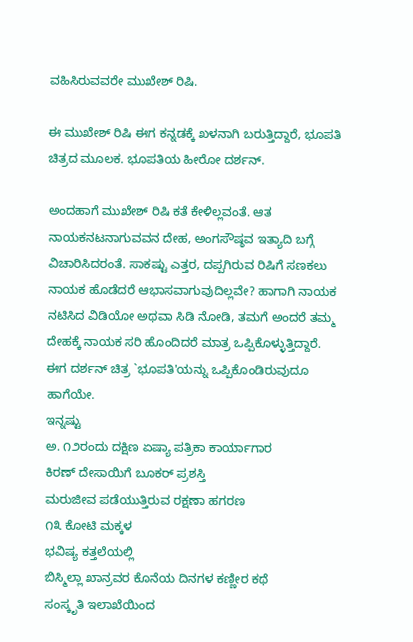ವಹಿಸಿರುವವರೇ ಮುಖೇಶ್ ರಿಷಿ.

ಈ ಮುಖೇಶ್ ರಿಷಿ ಈಗ ಕನ್ನಡಕ್ಕೆ ಖಳನಾಗಿ ಬರುತ್ತಿದ್ದಾರೆ, ಭೂಪತಿ
ಚಿತ್ರದ ಮೂಲಕ. ಭೂಪತಿಯ ಹೀರೋ ದರ್ಶನ್.

ಅಂದಹಾಗೆ ಮುಖೇಶ್ ರಿಷಿ ಕತೆ ಕೇಳಿಲ್ಲವಂತೆ. ಆತ
ನಾಯಕನಟನಾಗುವವನ ದೇಹ, ಅಂಗಸೌಷ್ಠವ ಇತ್ಯಾದಿ ಬಗ್ಗೆ
ವಿಚಾರಿಸಿದರಂತೆ. ಸಾಕಷ್ಟು ಎತ್ತರ, ದಪ್ಪಗಿರುವ ರಿಷಿಗೆ ಸಣಕಲು
ನಾಯಕ ಹೊಡೆದರೆ ಆಭಾಸವಾಗುವುದಿಲ್ಲವೇ? ಹಾಗಾಗಿ ನಾಯಕ
ನಟಿಸಿದ ವಿಡಿಯೋ ಅಥವಾ ಸಿಡಿ ನೋಡಿ, ತಮಗೆ ಅಂದರೆ ತಮ್ಮ
ದೇಹಕ್ಕೆ ನಾಯಕ ಸರಿ ಹೊಂದಿದರೆ ಮಾತ್ರ ಒಪ್ಪಿಕೊಳ್ಳುತ್ತಿದ್ದಾರೆ.
ಈಗ ದರ್ಶನ್ ಚಿತ್ರ `ಭೂಪತಿ'ಯನ್ನು ಒಪ್ಪಿಕೊಂಡಿರುವುದೂ
ಹಾಗೆಯೇ.
ಇನ್ನಷ್ಟು
ಅ. ೧೨ರಂದು ದಕ್ಷಿಣ ಏಷ್ಯಾ ಪತ್ರಿಕಾ ಕಾರ್ಯಾಗಾರ
ಕಿರಣ್ ದೇಸಾಯಿಗೆ ಬೂಕರ್ ಪ್ರಶಸ್ತಿ
ಮರುಜೀವ ಪಡೆಯುತ್ತಿರುವ ರಕ್ಷಣಾ ಹಗರಣ
೧೩ ಕೋಟಿ ಮಕ್ಕಳ
ಭವಿಷ್ಯ ಕತ್ತಲೆಯಲ್ಲಿ
ಬಿಸ್ಮಿಲ್ಲಾ ಖಾನ್ರವರ ಕೊನೆಯ ದಿನಗಳ ಕಣ್ಣೀರ ಕಥೆ
ಸಂಸ್ಕೃತಿ ಇಲಾಖೆಯಿಂದ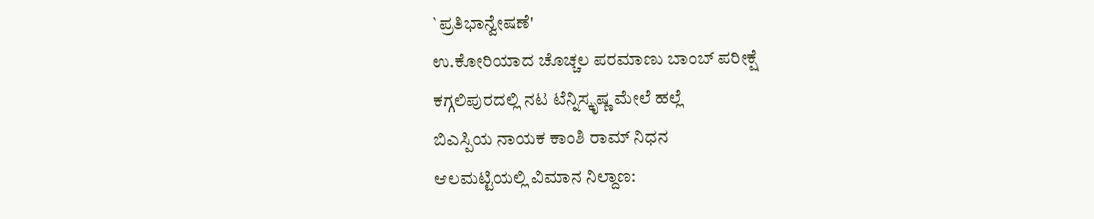`ಪ್ರತಿಭಾನ್ವೇಷಣೆ'
ಉ.ಕೋರಿಯಾದ ಚೊಚ್ಚಲ ಪರಮಾಣು ಬಾಂಬ್ ಪರೀಕ್ಷೆ
ಕಗ್ಗಲಿಪುರದಲ್ಲಿ ನಟ ಟೆನ್ನಿಸ್ಕೃಷ್ಣ ಮೇಲೆ ಹಲ್ಲೆ
ಬಿಎಸ್ಪಿಯ ನಾಯಕ ಕಾಂಶಿ ರಾಮ್ ನಿಧನ
ಆಲಮಟ್ಟಿಯಲ್ಲಿ ವಿಮಾನ ನಿಲ್ದಾಣ: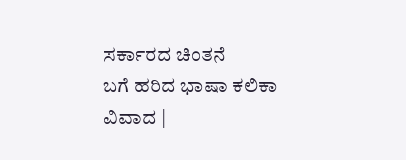ಸರ್ಕಾರದ ಚಿಂತನೆ
ಬಗೆ ಹರಿದ ಭಾಷಾ ಕಲಿಕಾ
ವಿವಾದ |